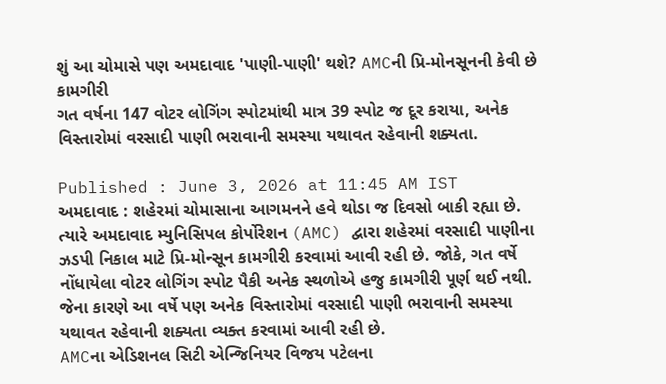શું આ ચોમાસે પણ અમદાવાદ 'પાણી-પાણી' થશે? AMCની પ્રિ-મોનસૂનની કેવી છે કામગીરી
ગત વર્ષના 147 વોટર લોગિંગ સ્પોટમાંથી માત્ર 39 સ્પોટ જ દૂર કરાયા, અનેક વિસ્તારોમાં વરસાદી પાણી ભરાવાની સમસ્યા યથાવત રહેવાની શક્યતા.

Published : June 3, 2026 at 11:45 AM IST
અમદાવાદ : શહેરમાં ચોમાસાના આગમનને હવે થોડા જ દિવસો બાકી રહ્યા છે. ત્યારે અમદાવાદ મ્યુનિસિપલ કોર્પોરેશન (AMC) દ્વારા શહેરમાં વરસાદી પાણીના ઝડપી નિકાલ માટે પ્રિ-મોન્સૂન કામગીરી કરવામાં આવી રહી છે. જોકે, ગત વર્ષે નોંધાયેલા વોટર લોગિંગ સ્પોટ પૈકી અનેક સ્થળોએ હજુ કામગીરી પૂર્ણ થઈ નથી. જેના કારણે આ વર્ષે પણ અનેક વિસ્તારોમાં વરસાદી પાણી ભરાવાની સમસ્યા યથાવત રહેવાની શક્યતા વ્યક્ત કરવામાં આવી રહી છે.
AMCના એડિશનલ સિટી એન્જિનિયર વિજય પટેલના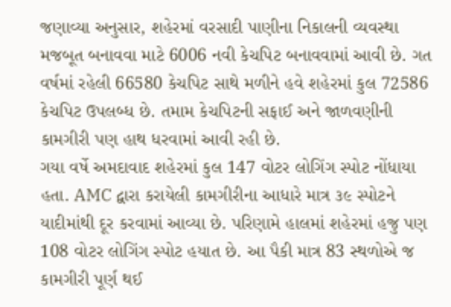જણાવ્યા અનુસાર, શહેરમાં વરસાદી પાણીના નિકાલની વ્યવસ્થા મજબૂત બનાવવા માટે 6006 નવી કેચપિટ બનાવવામાં આવી છે. ગત વર્ષમાં રહેલી 66580 કેચપિટ સાથે મળીને હવે શહેરમાં કુલ 72586 કેચપિટ ઉપલબ્ધ છે. તમામ કેચપિટની સફાઈ અને જાળવણીની કામગીરી પણ હાથ ધરવામાં આવી રહી છે.
ગયા વર્ષે અમદાવાદ શહેરમાં કુલ 147 વોટર લોગિંગ સ્પોટ નોંધાયા હતા. AMC દ્વારા કરાયેલી કામગીરીના આધારે માત્ર ૩૯ સ્પોટને યાદીમાંથી દૂર કરવામાં આવ્યા છે. પરિણામે હાલમાં શહેરમાં હજુ પણ 108 વોટર લોગિંગ સ્પોટ હયાત છે. આ પૈકી માત્ર 83 સ્થળોએ જ કામગીરી પૂર્ણ થઈ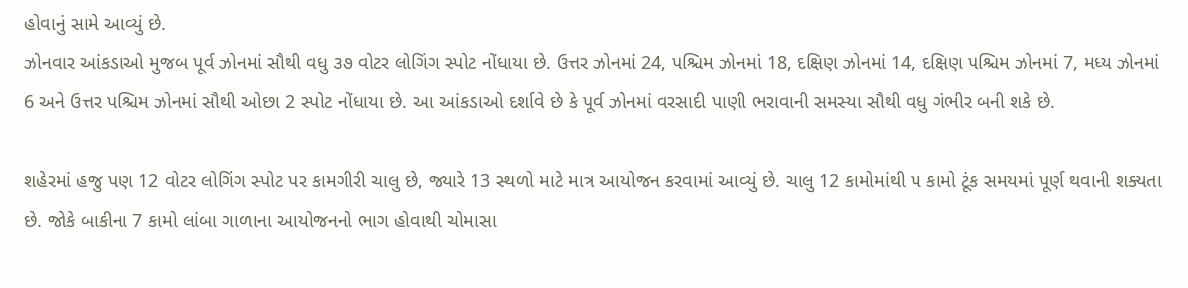હોવાનું સામે આવ્યું છે.
ઝોનવાર આંકડાઓ મુજબ પૂર્વ ઝોનમાં સૌથી વધુ ૩૭ વોટર લોગિંગ સ્પોટ નોંધાયા છે. ઉત્તર ઝોનમાં 24, પશ્ચિમ ઝોનમાં 18, દક્ષિણ ઝોનમાં 14, દક્ષિણ પશ્ચિમ ઝોનમાં 7, મધ્ય ઝોનમાં 6 અને ઉત્તર પશ્ચિમ ઝોનમાં સૌથી ઓછા 2 સ્પોટ નોંધાયા છે. આ આંકડાઓ દર્શાવે છે કે પૂર્વ ઝોનમાં વરસાદી પાણી ભરાવાની સમસ્યા સૌથી વધુ ગંભીર બની શકે છે.

શહેરમાં હજુ પણ 12 વોટર લોગિંગ સ્પોટ પર કામગીરી ચાલુ છે, જ્યારે 13 સ્થળો માટે માત્ર આયોજન કરવામાં આવ્યું છે. ચાલુ 12 કામોમાંથી ૫ કામો ટૂંક સમયમાં પૂર્ણ થવાની શક્યતા છે. જોકે બાકીના 7 કામો લાંબા ગાળાના આયોજનનો ભાગ હોવાથી ચોમાસા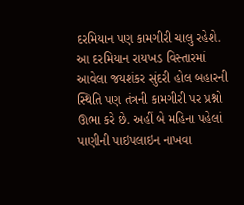દરમિયાન પણ કામગીરી ચાલુ રહેશે.
આ દરમિયાન રાયખડ વિસ્તારમાં આવેલા જયશંકર સુંદરી હોલ બહારની સ્થિતિ પણ તંત્રની કામગીરી પર પ્રશ્નો ઊભા કરે છે. અહીં બે મહિના પહેલાં પાણીની પાઇપલાઇન નાખવા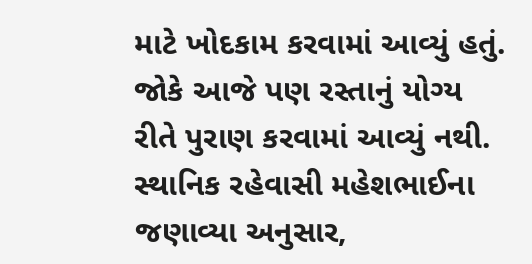માટે ખોદકામ કરવામાં આવ્યું હતું. જોકે આજે પણ રસ્તાનું યોગ્ય રીતે પુરાણ કરવામાં આવ્યું નથી.
સ્થાનિક રહેવાસી મહેશભાઈના જણાવ્યા અનુસાર,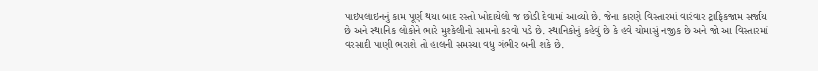પાઇપલાઇનનું કામ પૂર્ણ થયા બાદ રસ્તો ખોદાયેલો જ છોડી દેવામાં આવ્યો છે. જેના કારણે વિસ્તારમાં વારંવાર ટ્રાફિકજામ સર્જાય છે અને સ્થાનિક લોકોને ભારે મુશ્કેલીનો સામનો કરવો પડે છે. સ્થાનિકોનું કહેવું છે કે હવે ચોમાસું નજીક છે અને જો આ વિસ્તારમાં વરસાદી પાણી ભરાશે તો હાલની સમસ્યા વધુ ગંભીર બની શકે છે.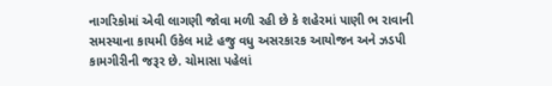નાગરિકોમાં એવી લાગણી જોવા મળી રહી છે કે શહેરમાં પાણી ભ રાવાની સમસ્યાના કાયમી ઉકેલ માટે હજુ વધુ અસરકારક આયોજન અને ઝડપી કામગીરીની જરૂર છે. ચોમાસા પહેલાં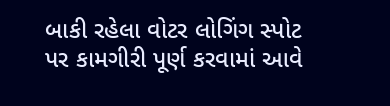બાકી રહેલા વોટર લોગિંગ સ્પોટ પર કામગીરી પૂર્ણ કરવામાં આવે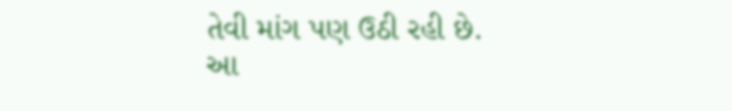તેવી માંગ પણ ઉઠી રહી છે.
આ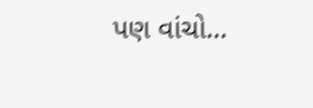પણ વાંચો...